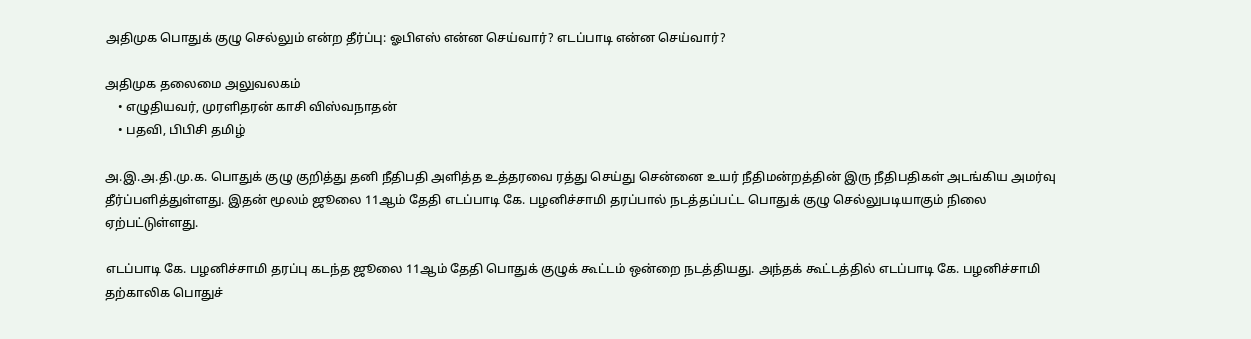அதிமுக பொதுக் குழு செல்லும் என்ற தீர்ப்பு: ஓபிஎஸ் என்ன செய்வார்? எடப்பாடி என்ன செய்வார்?

அதிமுக தலைமை அலுவலகம்
    • எழுதியவர், முரளிதரன் காசி விஸ்வநாதன்
    • பதவி, பிபிசி தமிழ்

அ.இ.அ.தி.மு.க. பொதுக் குழு குறித்து தனி நீதிபதி அளித்த உத்தரவை ரத்து செய்து சென்னை உயர் நீதிமன்றத்தின் இரு நீதிபதிகள் அடங்கிய அமர்வு தீர்ப்பளித்துள்ளது. இதன் மூலம் ஜூலை 11ஆம் தேதி எடப்பாடி கே. பழனிச்சாமி தரப்பால் நடத்தப்பட்ட பொதுக் குழு செல்லுபடியாகும் நிலை ஏற்பட்டுள்ளது.

எடப்பாடி கே. பழனிச்சாமி தரப்பு கடந்த ஜூலை 11ஆம் தேதி பொதுக் குழுக் கூட்டம் ஒன்றை நடத்தியது. அந்தக் கூட்டத்தில் எடப்பாடி கே. பழனிச்சாமி தற்காலிக பொதுச்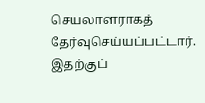செயலாளராகத் தேர்வுசெய்யப்பட்டார். இதற்குப்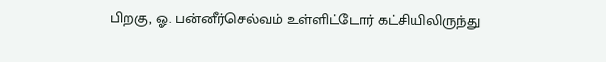பிறகு, ஓ. பன்னீர்செல்வம் உள்ளிட்டோர் கட்சியிலிருந்து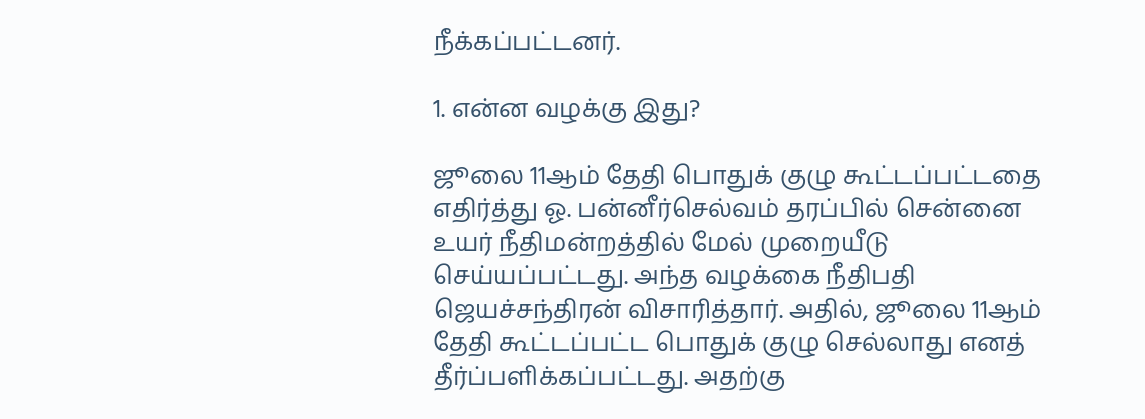நீக்கப்பட்டனர்.

1. என்ன வழக்கு இது?

ஜூலை 11ஆம் தேதி பொதுக் குழு கூட்டப்பட்டதை எதிர்த்து ஓ. பன்னீர்செல்வம் தரப்பில் சென்னை உயர் நீதிமன்றத்தில் மேல் முறையீடு செய்யப்பட்டது. அந்த வழக்கை நீதிபதி ஜெயச்சந்திரன் விசாரித்தார். அதில், ஜூலை 11ஆம் தேதி கூட்டப்பட்ட பொதுக் குழு செல்லாது எனத் தீர்ப்பளிக்கப்பட்டது. அதற்கு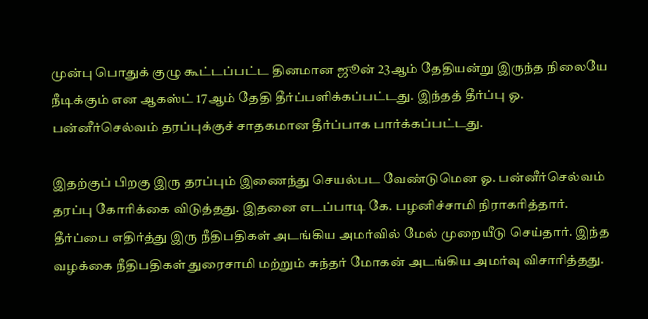முன்பு பொதுக் குழு கூட்டப்பட்ட தினமான ஜூன் 23ஆம் தேதியன்று இருந்த நிலையே நீடிக்கும் என ஆகஸ்ட் 17ஆம் தேதி தீர்ப்பளிக்கப்பட்டது. இந்தத் தீர்ப்பு ஓ. பன்னீர்செல்வம் தரப்புக்குச் சாதகமான தீர்ப்பாக பார்க்கப்பட்டது.

இதற்குப் பிறகு இரு தரப்பும் இணைந்து செயல்பட வேண்டுமென ஓ. பன்னீர்செல்வம் தரப்பு கோரிக்கை விடுத்தது. இதனை எடப்பாடி கே. பழனிச்சாமி நிராகரித்தார். தீர்ப்பை எதிர்த்து இரு நீதிபதிகள் அடங்கிய அமர்வில் மேல் முறையீடு செய்தார். இந்த வழக்கை நீதிபதிகள் துரைசாமி மற்றும் சுந்தர் மோகன் அடங்கிய அமர்வு விசாரித்தது.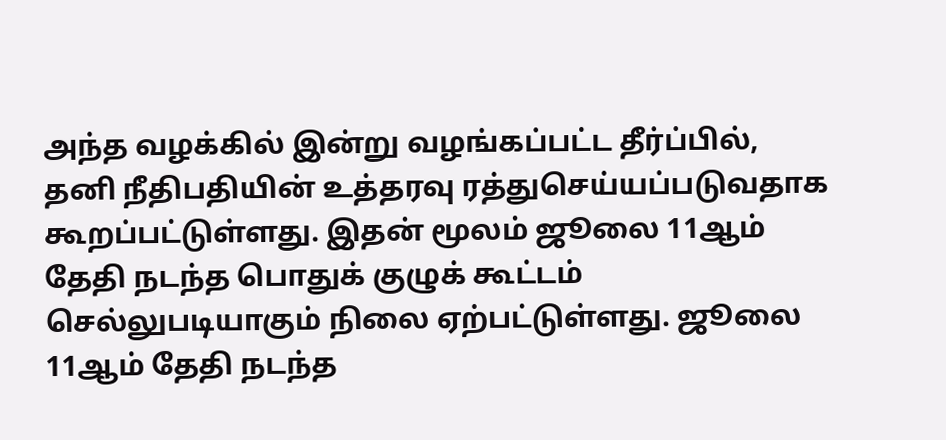அந்த வழக்கில் இன்று வழங்கப்பட்ட தீர்ப்பில், தனி நீதிபதியின் உத்தரவு ரத்துசெய்யப்படுவதாக கூறப்பட்டுள்ளது. இதன் மூலம் ஜூலை 11ஆம் தேதி நடந்த பொதுக் குழுக் கூட்டம் செல்லுபடியாகும் நிலை ஏற்பட்டுள்ளது. ஜூலை 11ஆம் தேதி நடந்த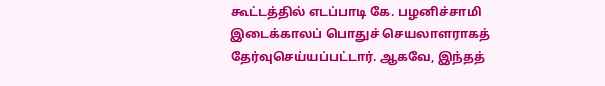கூட்டத்தில் எடப்பாடி கே. பழனிச்சாமி இடைக்காலப் பொதுச் செயலாளராகத் தேர்வுசெய்யப்பட்டார். ஆகவே, இந்தத்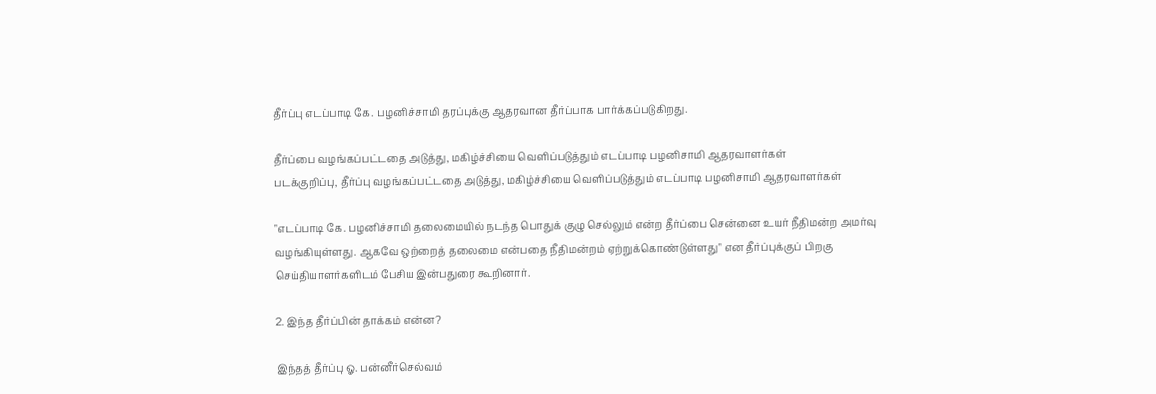தீர்ப்பு எடப்பாடி கே. பழனிச்சாமி தரப்புக்கு ஆதரவான தீர்ப்பாக பார்க்கப்படுகிறது.

தீர்ப்பை வழங்கப்பட்டதை அடுத்து, மகிழ்ச்சியை வெளிப்படுத்தும் எடப்பாடி பழனிசாமி ஆதரவாளர்கள்
படக்குறிப்பு, தீர்ப்பு வழங்கப்பட்டதை அடுத்து, மகிழ்ச்சியை வெளிப்படுத்தும் எடப்பாடி பழனிசாமி ஆதரவாளர்கள்

"எடப்பாடி கே. பழனிச்சாமி தலைமையில் நடந்த பொதுக் குழு செல்லும் என்ற தீர்ப்பை சென்னை உயர் நீதிமன்ற அமர்வு வழங்கியுள்ளது. ஆகவே ஒற்றைத் தலைமை என்பதை நீதிமன்றம் ஏற்றுக்கொண்டுள்ளது" என தீர்ப்புக்குப் பிறகு செய்தியாளர்களிடம் பேசிய இன்பதுரை கூறினார்.

2. இந்த தீர்ப்பின் தாக்கம் என்ன?

இந்தத் தீர்ப்பு ஓ. பன்னீர்செல்வம்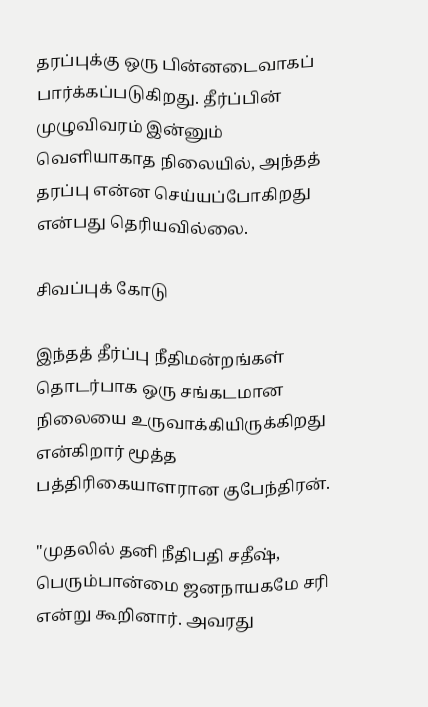தரப்புக்கு ஒரு பின்னடைவாகப் பார்க்கப்படுகிறது. தீர்ப்பின் முழுவிவரம் இன்னும் வெளியாகாத நிலையில், அந்தத் தரப்பு என்ன செய்யப்போகிறது என்பது தெரியவில்லை.

சிவப்புக் கோடு

இந்தத் தீர்ப்பு நீதிமன்றங்கள் தொடர்பாக ஒரு சங்கடமான நிலையை உருவாக்கியிருக்கிறது என்கிறார் மூத்த பத்திரிகையாளரான குபேந்திரன்.

"முதலில் தனி நீதிபதி சதீஷ், பெரும்பான்மை ஜனநாயகமே சரி என்று கூறினார். அவரது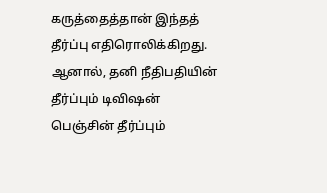கருத்தைத்தான் இந்தத் தீர்ப்பு எதிரொலிக்கிறது. ஆனால், தனி நீதிபதியின் தீர்ப்பும் டிவிஷன் பெஞ்சின் தீர்ப்பும்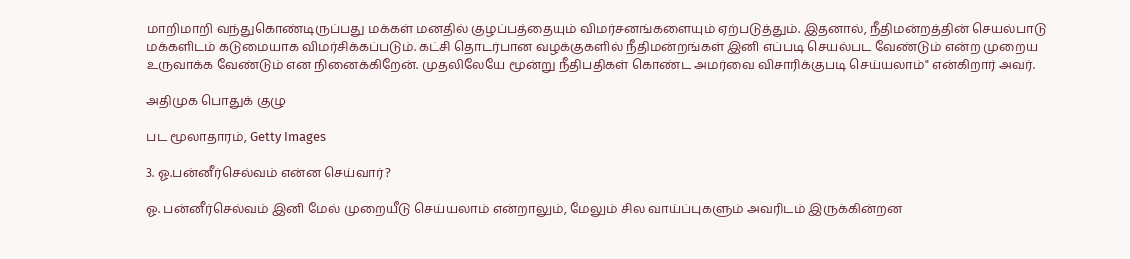மாறிமாறி வந்துகொண்டிருப்பது மக்கள் மனதில் குழப்பத்தையும் விமர்சனங்களையும் ஏற்படுத்தும். இதனால், நீதிமன்றத்தின் செயல்பாடு மக்களிடம் கடுமையாக விமர்சிக்கப்படும். கட்சி தொடர்பான வழக்குகளில் நீதிமன்றங்கள் இனி எப்படி செயல்பட வேண்டும் என்ற முறைய உருவாக்க வேண்டும் என நினைக்கிறேன். முதலிலேயே மூன்று நீதிபதிகள் கொண்ட அமர்வை விசாரிக்குபடி செய்யலாம்" என்கிறார் அவர்.

அதிமுக பொதுக் குழு

பட மூலாதாரம், Getty Images

3. ஓ.பன்னீர்செல்வம் என்ன செய்வார்?

ஓ. பன்னீர்செல்வம் இனி மேல் முறையீடு செய்யலாம் என்றாலும், மேலும் சில வாய்ப்புகளும் அவரிடம் இருக்கின்றன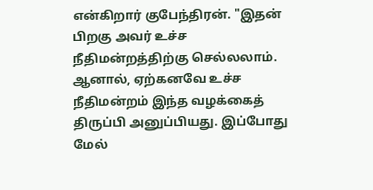என்கிறார் குபேந்திரன். "இதன் பிறகு அவர் உச்ச நீதிமன்றத்திற்கு செல்லலாம். ஆனால், ஏற்கனவே உச்ச நீதிமன்றம் இந்த வழக்கைத் திருப்பி அனுப்பியது. இப்போது மேல்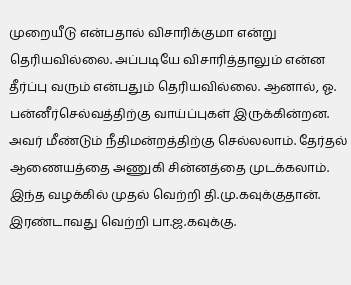முறையீடு என்பதால் விசாரிக்குமா என்று தெரியவில்லை. அப்படியே விசாரித்தாலும் என்ன தீர்ப்பு வரும் என்பதும் தெரியவில்லை. ஆனால், ஓ. பன்னீர்செல்வத்திற்கு வாய்ப்புகள் இருக்கின்றன. அவர் மீண்டும் நீதிமன்றத்திற்கு செல்லலாம். தேர்தல் ஆணையத்தை அணுகி சின்னத்தை முடக்கலாம். இந்த வழக்கில் முதல் வெற்றி தி.மு.கவுக்குதான். இரண்டாவது வெற்றி பா.ஜ.கவுக்கு.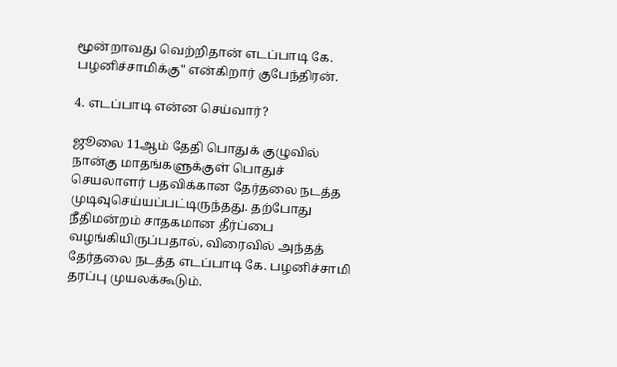மூன்றாவது வெற்றிதான் எடப்பாடி கே. பழனிச்சாமிக்கு" என்கிறார் குபேந்திரன்.

4. எடப்பாடி என்ன செய்வார்?

ஜூலை 11ஆம் தேதி பொதுக் குழுவில் நான்கு மாதங்களுக்குள் பொதுச் செயலாளர் பதவிக்கான தேர்தலை நடத்த முடிவுசெய்யப்பட்டிருந்தது. தற்போது நீதிமன்றம் சாதகமான தீர்ப்பை வழங்கியிருப்பதால், விரைவில் அந்தத் தேர்தலை நடத்த எடப்பாடி கே. பழனிச்சாமி தரப்பு முயலக்கூடும்.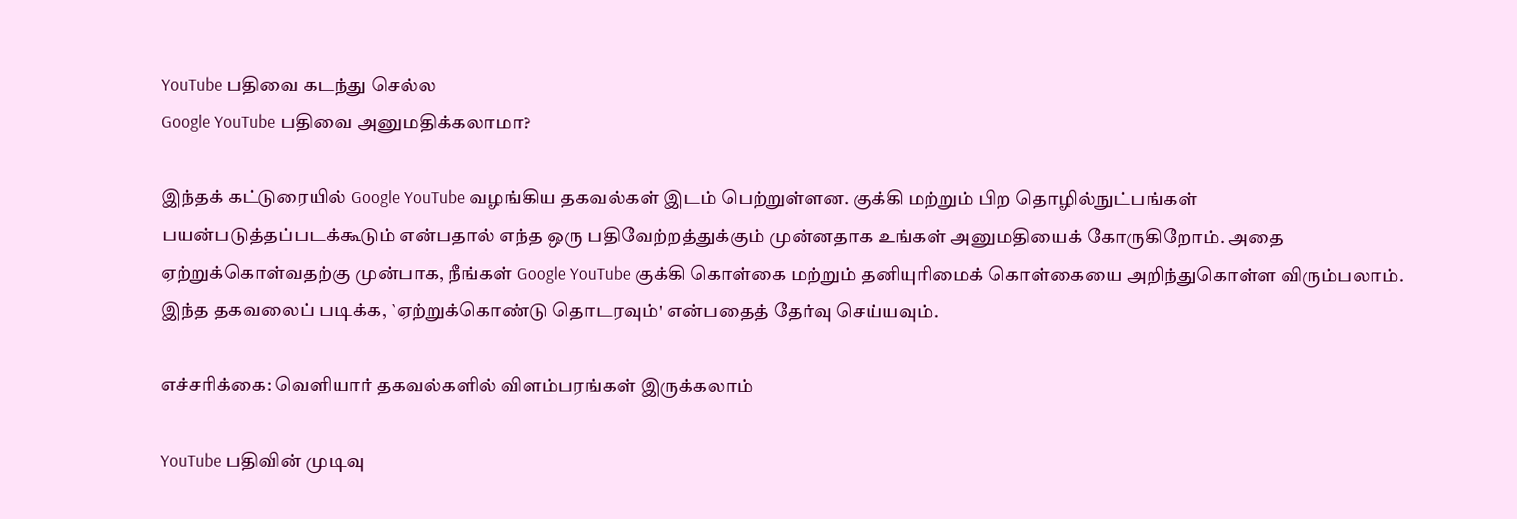YouTube பதிவை கடந்து செல்ல
Google YouTube பதிவை அனுமதிக்கலாமா?

இந்தக் கட்டுரையில் Google YouTube வழங்கிய தகவல்கள் இடம் பெற்றுள்ளன. குக்கி மற்றும் பிற தொழில்நுட்பங்கள் பயன்படுத்தப்படக்கூடும் என்பதால் எந்த ஒரு பதிவேற்றத்துக்கும் முன்னதாக உங்கள் அனுமதியைக் கோருகிறோம். அதை ஏற்றுக்கொள்வதற்கு முன்பாக, நீங்கள் Google YouTube குக்கி கொள்கை மற்றும் தனியுரிமைக் கொள்கையை அறிந்துகொள்ள விரும்பலாம். இந்த தகவலைப் படிக்க, `ஏற்றுக்கொண்டு தொடரவும்' என்பதைத் தேர்வு செய்யவும்.

எச்சரிக்கை: வெளியார் தகவல்களில் விளம்பரங்கள் இருக்கலாம்

YouTube பதிவின் முடிவு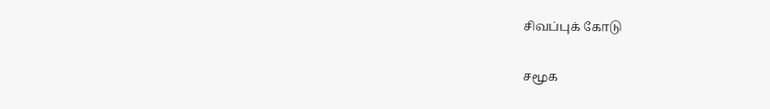சிவப்புக் கோடு

சமூக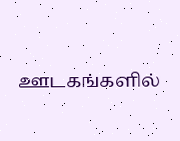ஊடகங்களில்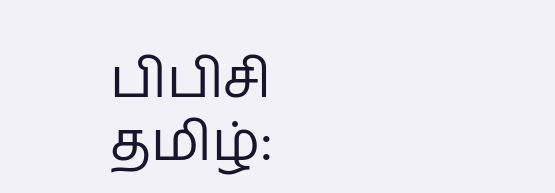பிபிசி தமிழ்: